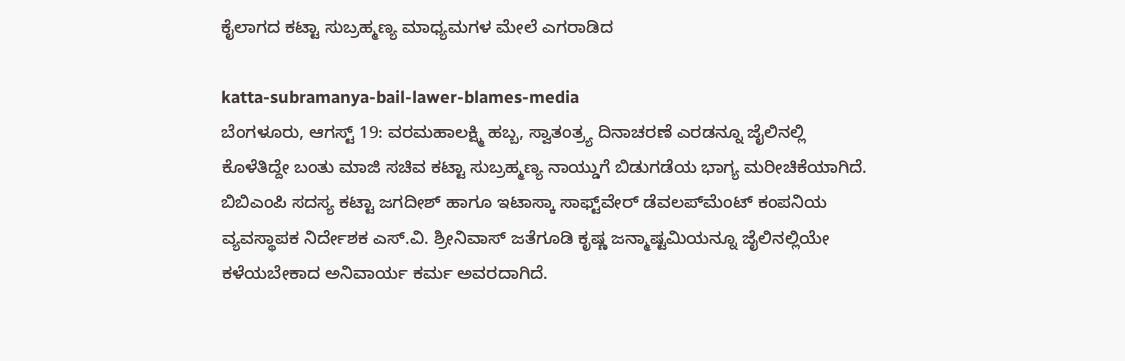ಕೈಲಾಗದ ಕಟ್ಟಾ ಸುಬ್ರಹ್ಮಣ್ಯ ಮಾಧ್ಯಮಗಳ ಮೇಲೆ ಎಗರಾಡಿದ

katta-subramanya-bail-lawer-blames-media
ಬೆಂಗಳೂರು, ಆಗಸ್ಟ್ 19: ವರಮಹಾಲಕ್ಷ್ಮಿ ಹಬ್ಬ, ಸ್ವಾತಂತ್ರ್ಯ ದಿನಾಚರಣೆ ಎರಡನ್ನೂ ಜೈಲಿನಲ್ಲಿ ಕೊಳೆತಿದ್ದೇ ಬಂತು ಮಾಜಿ ಸಚಿವ ಕಟ್ಟಾ ಸುಬ್ರಹ್ಮಣ್ಯ ನಾಯ್ಡುಗೆ ಬಿಡುಗಡೆಯ ಭಾಗ್ಯ ಮರೀಚಿಕೆಯಾಗಿದೆ. ಬಿಬಿಎಂಪಿ ಸದಸ್ಯ ಕಟ್ಟಾ ಜಗದೀಶ್ ಹಾಗೂ ಇಟಾಸ್ಕಾ ಸಾಫ್ಟ್‌ವೇರ್ ಡೆವಲಪ್‌ಮೆಂಟ್ ಕಂಪನಿಯ ವ್ಯವಸ್ಥಾಪಕ ನಿರ್ದೇಶಕ ಎಸ್.ವಿ. ಶ್ರೀನಿವಾಸ್ ಜತೆಗೂಡಿ ಕೃಷ್ಣ ಜನ್ಮಾಷ್ಟಮಿಯನ್ನೂ ಜೈಲಿನಲ್ಲಿಯೇ ಕಳೆಯಬೇಕಾದ ಅನಿವಾರ್ಯ ಕರ್ಮ ಅವರದಾಗಿದೆ.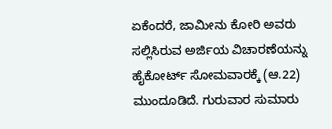ಏಕೆಂದರೆ, ಜಾಮೀನು ಕೋರಿ ಅವರು ಸಲ್ಲಿಸಿರುವ ಅರ್ಜಿಯ ವಿಚಾರಣೆಯನ್ನು ಹೈಕೋರ್ಟ್ ಸೋಮವಾರಕ್ಕೆ (ಆ.22) ಮುಂದೂಡಿದೆ. ಗುರುವಾರ ಸುಮಾರು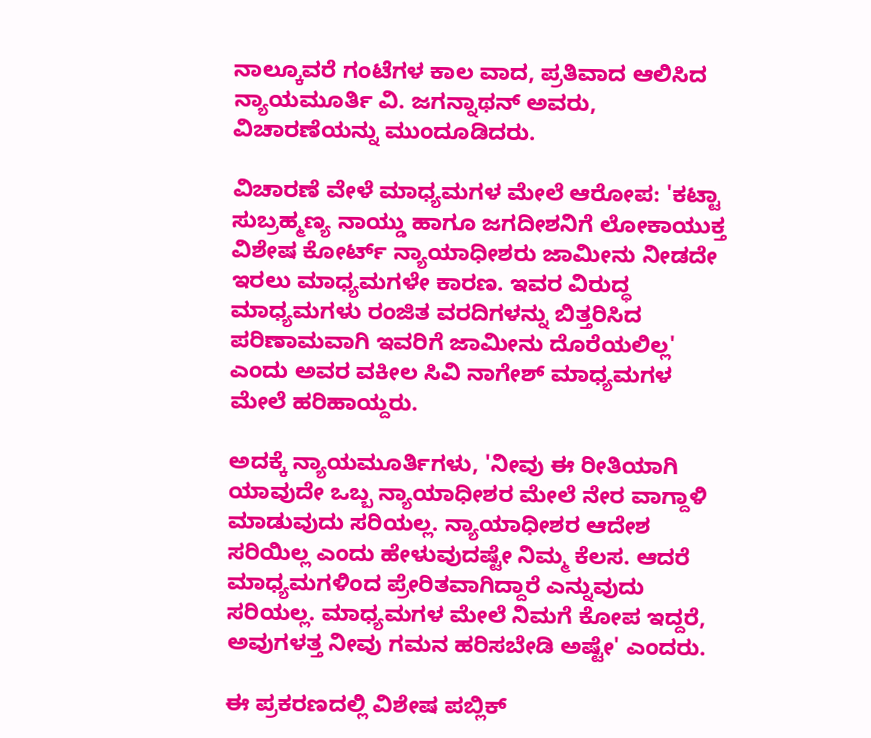ನಾಲ್ಕೂವರೆ ಗಂಟೆಗಳ ಕಾಲ ವಾದ, ಪ್ರತಿವಾದ ಆಲಿಸಿದ ನ್ಯಾಯಮೂರ್ತಿ ವಿ. ಜಗನ್ನಾಥನ್ ಅವರು, ವಿಚಾರಣೆಯನ್ನು ಮುಂದೂಡಿದರು.

ವಿಚಾರಣೆ ವೇಳೆ ಮಾಧ್ಯಮಗಳ ಮೇಲೆ ಆರೋಪ: 'ಕಟ್ಟಾ ಸುಬ್ರಹ್ಮಣ್ಯ ನಾಯ್ಡು ಹಾಗೂ ಜಗದೀಶನಿಗೆ ಲೋಕಾಯುಕ್ತ ವಿಶೇಷ ಕೋರ್ಟ್ ನ್ಯಾಯಾಧೀಶರು ಜಾಮೀನು ನೀಡದೇ ಇರಲು ಮಾಧ್ಯಮಗಳೇ ಕಾರಣ. ಇವರ ವಿರುದ್ಧ ಮಾಧ್ಯಮಗಳು ರಂಜಿತ ವರದಿಗಳನ್ನು ಬಿತ್ತರಿಸಿದ ಪರಿಣಾಮವಾಗಿ ಇವರಿಗೆ ಜಾಮೀನು ದೊರೆಯಲಿಲ್ಲ' ಎಂದು ಅವರ ವಕೀಲ ಸಿವಿ ನಾಗೇಶ್ ಮಾಧ್ಯಮಗಳ ಮೇಲೆ ಹರಿಹಾಯ್ದರು.

ಅದಕ್ಕೆ ನ್ಯಾಯಮೂರ್ತಿಗಳು, 'ನೀವು ಈ ರೀತಿಯಾಗಿ ಯಾವುದೇ ಒಬ್ಬ ನ್ಯಾಯಾಧೀಶರ ಮೇಲೆ ನೇರ ವಾಗ್ದಾಳಿ ಮಾಡುವುದು ಸರಿಯಲ್ಲ. ನ್ಯಾಯಾಧೀಶರ ಆದೇಶ ಸರಿಯಿಲ್ಲ ಎಂದು ಹೇಳುವುದಷ್ಟೇ ನಿಮ್ಮ ಕೆಲಸ. ಆದರೆ ಮಾಧ್ಯಮಗಳಿಂದ ಪ್ರೇರಿತವಾಗಿದ್ದಾರೆ ಎನ್ನುವುದು ಸರಿಯಲ್ಲ. ಮಾಧ್ಯಮಗಳ ಮೇಲೆ ನಿಮಗೆ ಕೋಪ ಇದ್ದರೆ, ಅವುಗಳತ್ತ ನೀವು ಗಮನ ಹರಿಸಬೇಡಿ ಅಷ್ಟೇ' ಎಂದರು.

ಈ ಪ್ರಕರಣದಲ್ಲಿ ವಿಶೇಷ ಪಬ್ಲಿಕ್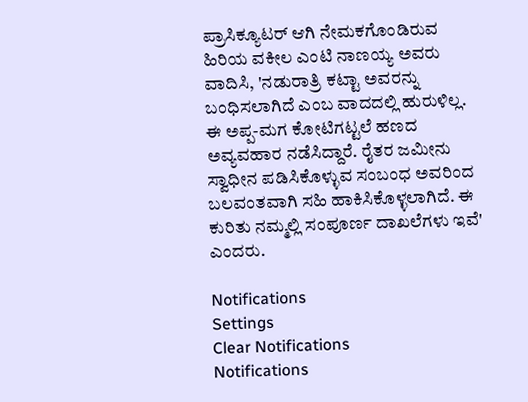ಪ್ರಾಸಿಕ್ಯೂಟರ್ ಆಗಿ ನೇಮಕಗೊಂಡಿರುವ ಹಿರಿಯ ವಕೀಲ ಎಂಟಿ ನಾಣಯ್ಯ ಅವರು ವಾದಿಸಿ, 'ನಡುರಾತ್ರಿ ಕಟ್ಟಾ ಅವರನ್ನು ಬಂಧಿಸಲಾಗಿದೆ ಎಂಬ ವಾದದಲ್ಲಿ ಹುರುಳಿಲ್ಲ. ಈ ಅಪ್ಪ-ಮಗ ಕೋಟಿಗಟ್ಟಲೆ ಹಣದ ಅವ್ಯವಹಾರ ನಡೆಸಿದ್ದಾರೆ. ರೈತರ ಜಮೀನು ಸ್ವಾಧೀನ ಪಡಿಸಿಕೊಳ್ಳುವ ಸಂಬಂಧ ಅವರಿಂದ ಬಲವಂತವಾಗಿ ಸಹಿ ಹಾಕಿಸಿಕೊಳ್ಳಲಾಗಿದೆ. ಈ ಕುರಿತು ನಮ್ಮಲ್ಲಿ ಸಂಪೂರ್ಣ ದಾಖಲೆಗಳು ಇವೆ' ಎಂದರು.

Notifications
Settings
Clear Notifications
Notifications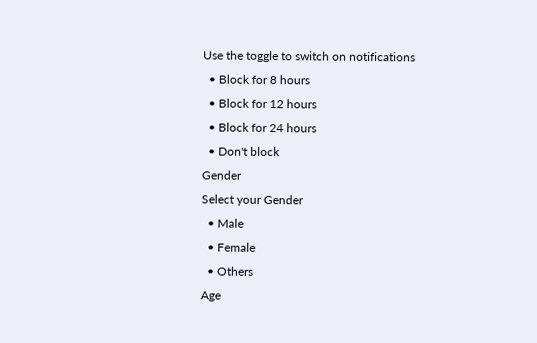Use the toggle to switch on notifications
  • Block for 8 hours
  • Block for 12 hours
  • Block for 24 hours
  • Don't block
Gender
Select your Gender
  • Male
  • Female
  • Others
Age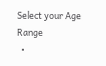Select your Age Range
  •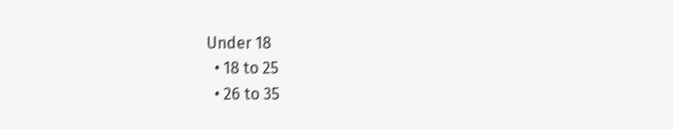Under 18
  • 18 to 25
  • 26 to 35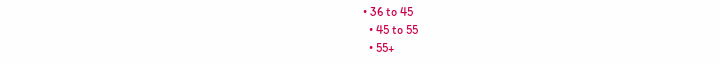• 36 to 45
  • 45 to 55
  • 55+